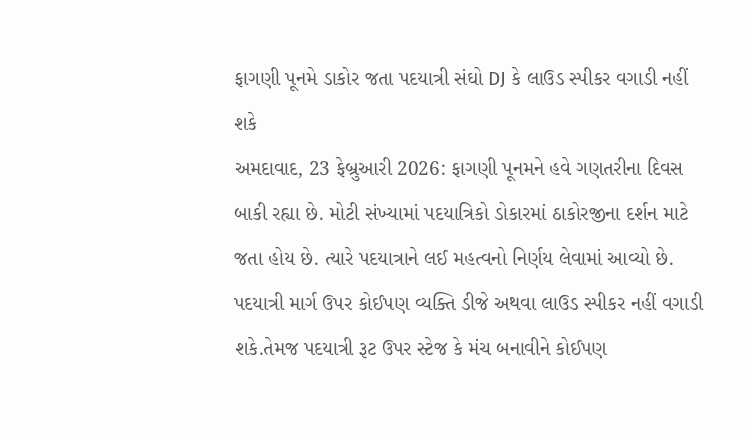ફાગણી પૂનમે ડાકોર જતા પદયાત્રી સંઘો DJ કે લાઉડ સ્પીકર વગાડી નહીં શકે
અમદાવાદ, 23 ફેબ્રુઆરી 2026: ફાગણી પૂનમને હવે ગણતરીના દિવસ બાકી રહ્યા છે. મોટી સંખ્યામાં પદયાત્રિકો ડોકારમાં ઠાકોરજીના દર્શન માટે જતા હોય છે. ત્યારે પદયાત્રાને લઈ મહત્વનો નિર્ણય લેવામાં આવ્યો છે. પદયાત્રી માર્ગ ઉપર કોઈપણ વ્યક્તિ ડીજે અથવા લાઉડ સ્પીકર નહીં વગાડી શકે.તેમજ પદયાત્રી રૂટ ઉપર સ્ટેજ કે મંચ બનાવીને કોઈપણ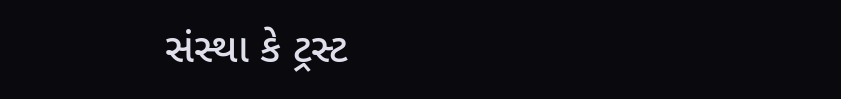સંસ્થા કે ટ્રસ્ટ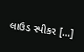લાઉડ સ્પીકર […]